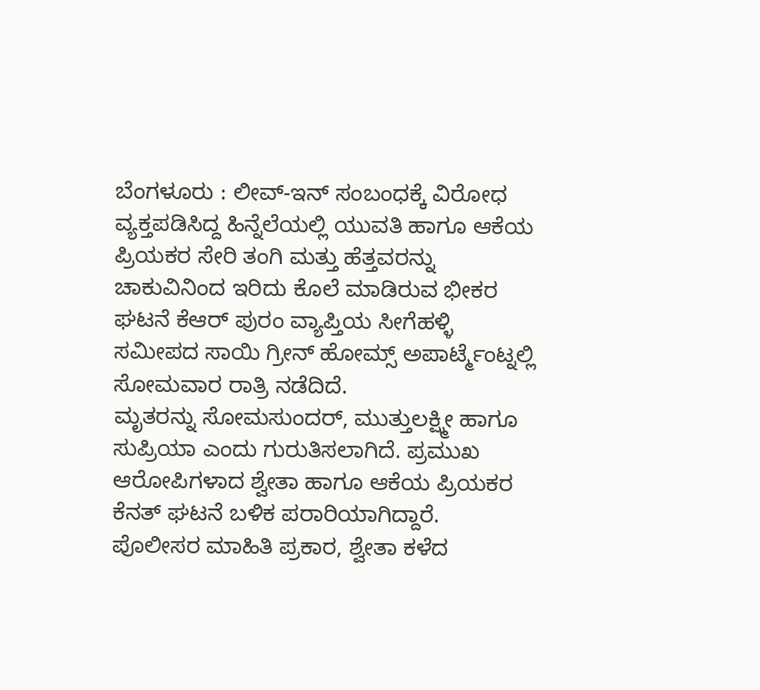ಬೆಂಗಳೂರು : ಲೀವ್-ಇನ್ ಸಂಬಂಧಕ್ಕೆ ವಿರೋಧ ವ್ಯಕ್ತಪಡಿಸಿದ್ದ ಹಿನ್ನೆಲೆಯಲ್ಲಿ ಯುವತಿ ಹಾಗೂ ಆಕೆಯ ಪ್ರಿಯಕರ ಸೇರಿ ತಂಗಿ ಮತ್ತು ಹೆತ್ತವರನ್ನು ಚಾಕುವಿನಿಂದ ಇರಿದು ಕೊಲೆ ಮಾಡಿರುವ ಭೀಕರ ಘಟನೆ ಕೆಆರ್ ಪುರಂ ವ್ಯಾಪ್ತಿಯ ಸೀಗೆಹಳ್ಳಿ ಸಮೀಪದ ಸಾಯಿ ಗ್ರೀನ್ ಹೋಮ್ಸ್ ಅಪಾರ್ಟ್ಮೆಂಟ್ನಲ್ಲಿ ಸೋಮವಾರ ರಾತ್ರಿ ನಡೆದಿದೆ.
ಮೃತರನ್ನು ಸೋಮಸುಂದರ್, ಮುತ್ತುಲಕ್ಷ್ಮೀ ಹಾಗೂ ಸುಪ್ರಿಯಾ ಎಂದು ಗುರುತಿಸಲಾಗಿದೆ. ಪ್ರಮುಖ ಆರೋಪಿಗಳಾದ ಶ್ವೇತಾ ಹಾಗೂ ಆಕೆಯ ಪ್ರಿಯಕರ ಕೆನತ್ ಘಟನೆ ಬಳಿಕ ಪರಾರಿಯಾಗಿದ್ದಾರೆ.
ಪೊಲೀಸರ ಮಾಹಿತಿ ಪ್ರಕಾರ, ಶ್ವೇತಾ ಕಳೆದ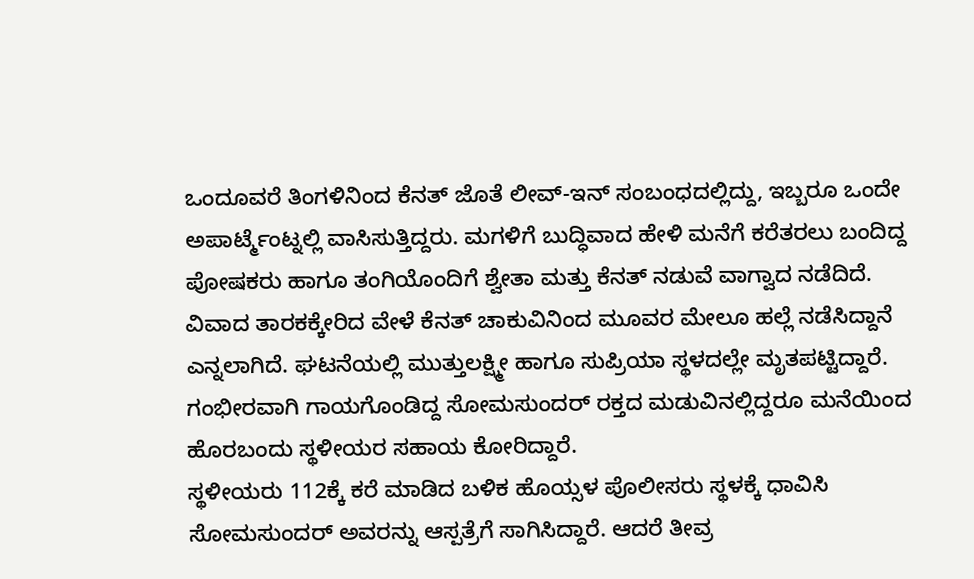ಒಂದೂವರೆ ತಿಂಗಳಿನಿಂದ ಕೆನತ್ ಜೊತೆ ಲೀವ್-ಇನ್ ಸಂಬಂಧದಲ್ಲಿದ್ದು, ಇಬ್ಬರೂ ಒಂದೇ ಅಪಾರ್ಟ್ಮೆಂಟ್ನಲ್ಲಿ ವಾಸಿಸುತ್ತಿದ್ದರು. ಮಗಳಿಗೆ ಬುದ್ಧಿವಾದ ಹೇಳಿ ಮನೆಗೆ ಕರೆತರಲು ಬಂದಿದ್ದ ಪೋಷಕರು ಹಾಗೂ ತಂಗಿಯೊಂದಿಗೆ ಶ್ವೇತಾ ಮತ್ತು ಕೆನತ್ ನಡುವೆ ವಾಗ್ವಾದ ನಡೆದಿದೆ.
ವಿವಾದ ತಾರಕಕ್ಕೇರಿದ ವೇಳೆ ಕೆನತ್ ಚಾಕುವಿನಿಂದ ಮೂವರ ಮೇಲೂ ಹಲ್ಲೆ ನಡೆಸಿದ್ದಾನೆ ಎನ್ನಲಾಗಿದೆ. ಘಟನೆಯಲ್ಲಿ ಮುತ್ತುಲಕ್ಷ್ಮೀ ಹಾಗೂ ಸುಪ್ರಿಯಾ ಸ್ಥಳದಲ್ಲೇ ಮೃತಪಟ್ಟಿದ್ದಾರೆ. ಗಂಭೀರವಾಗಿ ಗಾಯಗೊಂಡಿದ್ದ ಸೋಮಸುಂದರ್ ರಕ್ತದ ಮಡುವಿನಲ್ಲಿದ್ದರೂ ಮನೆಯಿಂದ ಹೊರಬಂದು ಸ್ಥಳೀಯರ ಸಹಾಯ ಕೋರಿದ್ದಾರೆ.
ಸ್ಥಳೀಯರು 112ಕ್ಕೆ ಕರೆ ಮಾಡಿದ ಬಳಿಕ ಹೊಯ್ಸಳ ಪೊಲೀಸರು ಸ್ಥಳಕ್ಕೆ ಧಾವಿಸಿ ಸೋಮಸುಂದರ್ ಅವರನ್ನು ಆಸ್ಪತ್ರೆಗೆ ಸಾಗಿಸಿದ್ದಾರೆ. ಆದರೆ ತೀವ್ರ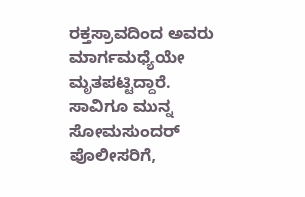ರಕ್ತಸ್ರಾವದಿಂದ ಅವರು ಮಾರ್ಗಮಧ್ಯೆಯೇ ಮೃತಪಟ್ಟಿದ್ದಾರೆ.
ಸಾವಿಗೂ ಮುನ್ನ ಸೋಮಸುಂದರ್ ಪೊಲೀಸರಿಗೆ,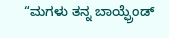“ಮಗಳು ತನ್ನ ಬಾಯ್ಫ್ರೆಂಡ್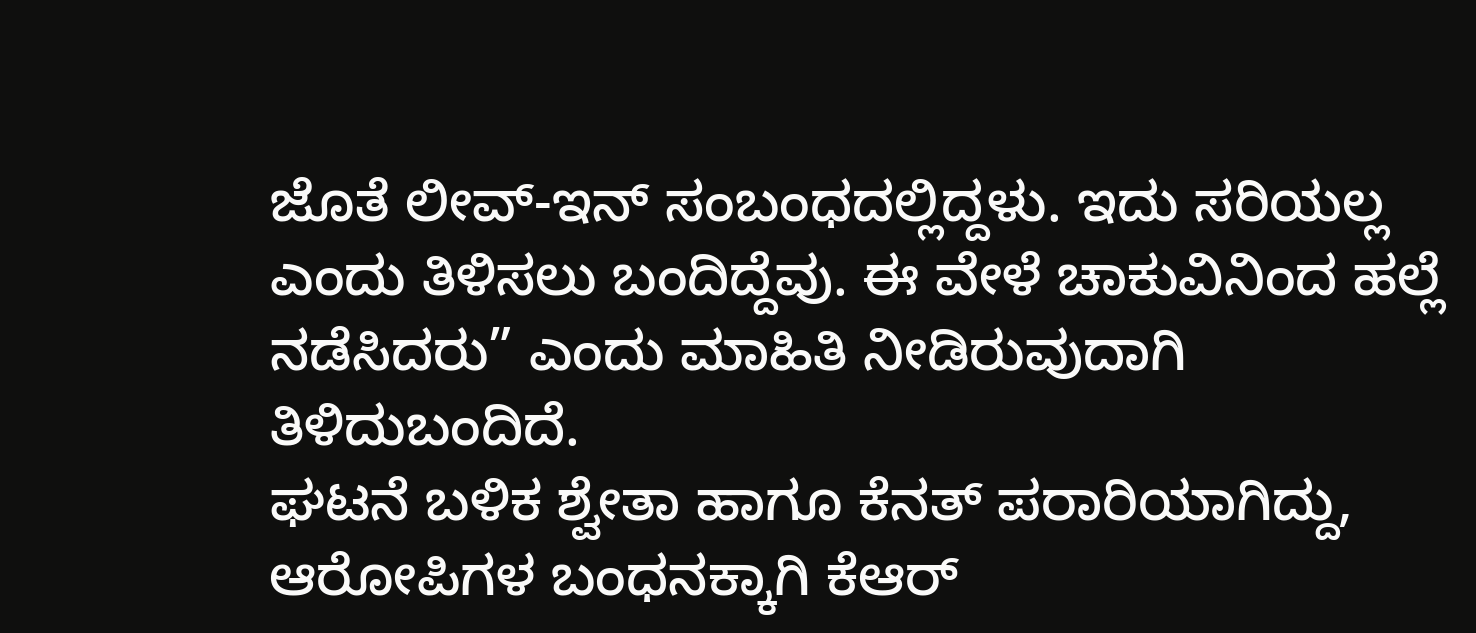ಜೊತೆ ಲೀವ್-ಇನ್ ಸಂಬಂಧದಲ್ಲಿದ್ದಳು. ಇದು ಸರಿಯಲ್ಲ ಎಂದು ತಿಳಿಸಲು ಬಂದಿದ್ದೆವು. ಈ ವೇಳೆ ಚಾಕುವಿನಿಂದ ಹಲ್ಲೆ ನಡೆಸಿದರು” ಎಂದು ಮಾಹಿತಿ ನೀಡಿರುವುದಾಗಿ ತಿಳಿದುಬಂದಿದೆ.
ಘಟನೆ ಬಳಿಕ ಶ್ವೇತಾ ಹಾಗೂ ಕೆನತ್ ಪರಾರಿಯಾಗಿದ್ದು, ಆರೋಪಿಗಳ ಬಂಧನಕ್ಕಾಗಿ ಕೆಆರ್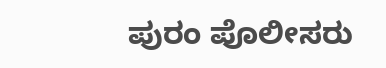ಪುರಂ ಪೊಲೀಸರು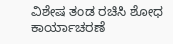ವಿಶೇಷ ತಂಡ ರಚಿಸಿ ಶೋಧ ಕಾರ್ಯಾಚರಣೆ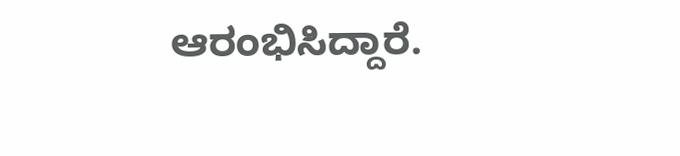ಆರಂಭಿಸಿದ್ದಾರೆ.